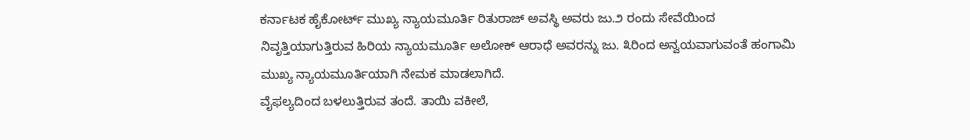ಕರ್ನಾಟಕ ಹೈಕೋರ್ಟ್ ಮುಖ್ಯ ನ್ಯಾಯಮೂರ್ತಿ ರಿತುರಾಜ್ ಅವಸ್ಥಿ ಅವರು ಜು.೨ ರಂದು ಸೇವೆಯಿಂದ ನಿವೃತ್ತಿಯಾಗುತ್ತಿರುವ ಹಿರಿಯ ನ್ಯಾಯಮೂರ್ತಿ ಅಲೋಕ್ ಆರಾಧೆ ಅವರನ್ನು ಜು. ೩ರಿಂದ ಅನ್ವಯವಾಗುವಂತೆ ಹಂಗಾಮಿ ಮುಖ್ಯ ನ್ಯಾಯಮೂರ್ತಿಯಾಗಿ ನೇಮಕ ಮಾಡಲಾಗಿದೆ.
ವೈಫಲ್ಯದಿಂದ ಬಳಲುತ್ತಿರುವ ತಂದೆ. ತಾಯಿ ವಕೀಲೆ,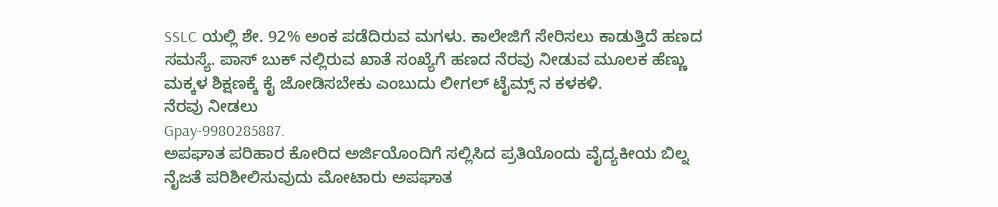SSLC ಯಲ್ಲಿ ಶೇ. 92% ಅಂಕ ಪಡೆದಿರುವ ಮಗಳು. ಕಾಲೇಜಿಗೆ ಸೇರಿಸಲು ಕಾಡುತ್ತಿದೆ ಹಣದ ಸಮಸ್ಯೆ. ಪಾಸ್ ಬುಕ್ ನಲ್ಲಿರುವ ಖಾತೆ ಸಂಖ್ಯೆಗೆ ಹಣದ ನೆರವು ನೀಡುವ ಮೂಲಕ ಹೆಣ್ಣು ಮಕ್ಕಳ ಶಿಕ್ಷಣಕ್ಕೆ ಕೈ ಜೋಡಿಸಬೇಕು ಎಂಬುದು ಲೀಗಲ್ ಟೈಮ್ಸ್ ನ ಕಳಕಳಿ.
ನೆರವು ನೀಡಲು
Gpay-9980285887.
ಅಪಘಾತ ಪರಿಹಾರ ಕೋರಿದ ಅರ್ಜಿಯೊಂದಿಗೆ ಸಲ್ಲಿಸಿದ ಪ್ರತಿಯೊಂದು ವೈದ್ಯಕೀಯ ಬಿಲ್ನ ನೈಜತೆ ಪರಿಶೀಲಿಸುವುದು ಮೋಟಾರು ಅಪಘಾತ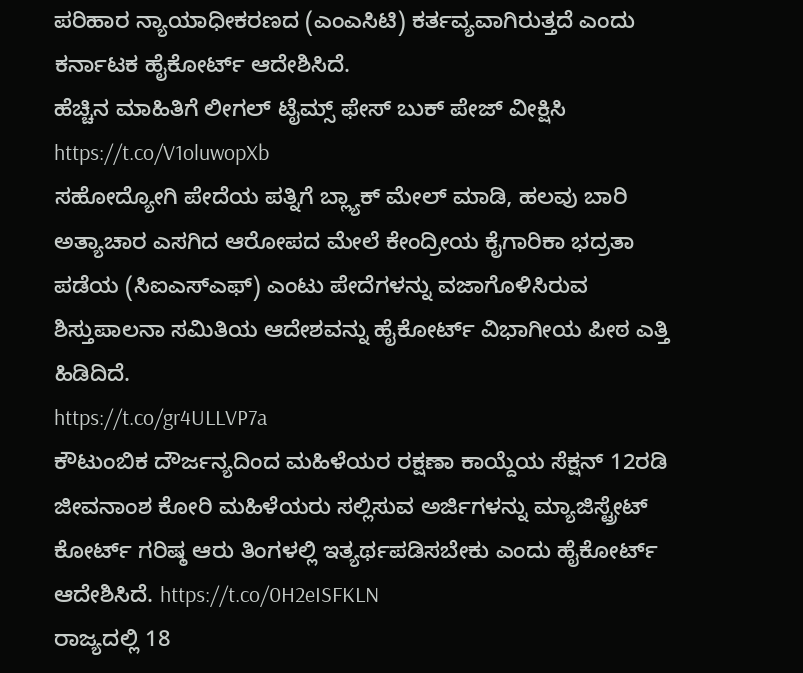ಪರಿಹಾರ ನ್ಯಾಯಾಧೀಕರಣದ (ಎಂಎಸಿಟಿ) ಕರ್ತವ್ಯವಾಗಿರುತ್ತದೆ ಎಂದು ಕರ್ನಾಟಕ ಹೈಕೋರ್ಟ್ ಆದೇಶಿಸಿದೆ.
ಹೆಚ್ಚಿನ ಮಾಹಿತಿಗೆ ಲೀಗಲ್ ಟೈಮ್ಸ್ ಫೇಸ್ ಬುಕ್ ಪೇಜ್ ವೀಕ್ಷಿಸಿ
https://t.co/V1oluwopXb
ಸಹೋದ್ಯೋಗಿ ಪೇದೆಯ ಪತ್ನಿಗೆ ಬ್ಲ್ಯಾಕ್ ಮೇಲ್ ಮಾಡಿ, ಹಲವು ಬಾರಿ ಅತ್ಯಾಚಾರ ಎಸಗಿದ ಆರೋಪದ ಮೇಲೆ ಕೇಂದ್ರೀಯ ಕೈಗಾರಿಕಾ ಭದ್ರತಾ ಪಡೆಯ (ಸಿಐಎಸ್ಎಫ್) ಎಂಟು ಪೇದೆಗಳನ್ನು ವಜಾಗೊಳಿಸಿರುವ ಶಿಸ್ತುಪಾಲನಾ ಸಮಿತಿಯ ಆದೇಶವನ್ನು ಹೈಕೋರ್ಟ್ ವಿಭಾಗೀಯ ಪೀಠ ಎತ್ತಿ ಹಿಡಿದಿದೆ.
https://t.co/gr4ULLVP7a
ಕೌಟುಂಬಿಕ ದೌರ್ಜನ್ಯದಿಂದ ಮಹಿಳೆಯರ ರಕ್ಷಣಾ ಕಾಯ್ದೆಯ ಸೆಕ್ಷನ್ 12ರಡಿ ಜೀವನಾಂಶ ಕೋರಿ ಮಹಿಳೆಯರು ಸಲ್ಲಿಸುವ ಅರ್ಜಿಗಳನ್ನು ಮ್ಯಾಜಿಸ್ಟ್ರೇಟ್ ಕೋರ್ಟ್ ಗರಿಷ್ಠ ಆರು ತಿಂಗಳಲ್ಲಿ ಇತ್ಯರ್ಥಪಡಿಸಬೇಕು ಎಂದು ಹೈಕೋರ್ಟ್ ಆದೇಶಿಸಿದೆ. https://t.co/0H2eISFKLN
ರಾಜ್ಯದಲ್ಲಿ 18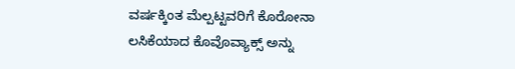ವರ್ಷಕ್ಕಿಂತ ಮೆಲ್ಪಟ್ಟವರಿಗೆ ಕೊರೋನಾ ಲಸಿಕೆಯಾದ ಕೊವೊವ್ಯಾಕ್ಸ್ ಅನ್ನು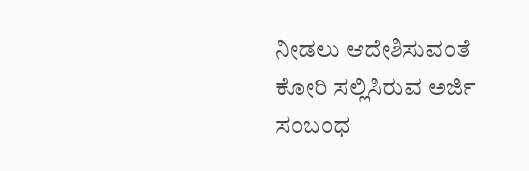ನೀಡಲು ಆದೇಶಿಸುವಂತೆ ಕೋರಿ ಸಲ್ಲಿಸಿರುವ ಅರ್ಜಿ ಸಂಬಂಧ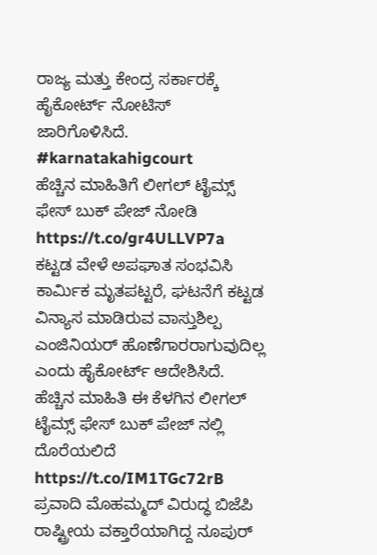ರಾಜ್ಯ ಮತ್ತು ಕೇಂದ್ರ ಸರ್ಕಾರಕ್ಕೆ ಹೈಕೋರ್ಟ್ ನೋಟಿಸ್ ಜಾರಿಗೊಳಿಸಿದೆ.
#karnatakahigcourt
ಹೆಚ್ಚಿನ ಮಾಹಿತಿಗೆ ಲೀಗಲ್ ಟೈಮ್ಸ್ ಫೇಸ್ ಬುಕ್ ಪೇಜ್ ನೋಡಿ
https://t.co/gr4ULLVP7a
ಕಟ್ಟಡ ವೇಳೆ ಅಪಘಾತ ಸಂಭವಿಸಿ ಕಾರ್ಮಿಕ ಮೃತಪಟ್ಟರೆ, ಘಟನೆಗೆ ಕಟ್ಟಡ ವಿನ್ಯಾಸ ಮಾಡಿರುವ ವಾಸ್ತುಶಿಲ್ಪ ಎಂಜಿನಿಯರ್ ಹೊಣೆಗಾರರಾಗುವುದಿಲ್ಲ ಎಂದು ಹೈಕೋರ್ಟ್ ಆದೇಶಿಸಿದೆ.
ಹೆಚ್ಚಿನ ಮಾಹಿತಿ ಈ ಕೆಳಗಿನ ಲೀಗಲ್ ಟೈಮ್ಸ್ ಫೇಸ್ ಬುಕ್ ಪೇಜ್ ನಲ್ಲಿ ದೊರೆಯಲಿದೆ
https://t.co/IM1TGc72rB
ಪ್ರವಾದಿ ಮೊಹಮ್ಮದ್ ವಿರುದ್ಧ ಬಿಜೆಪಿ ರಾಷ್ಟ್ರೀಯ ವಕ್ತಾರೆಯಾಗಿದ್ದ ನೂಪುರ್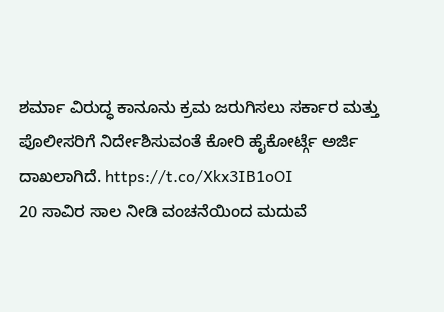ಶರ್ಮಾ ವಿರುದ್ಧ ಕಾನೂನು ಕ್ರಮ ಜರುಗಿಸಲು ಸರ್ಕಾರ ಮತ್ತು ಪೊಲೀಸರಿಗೆ ನಿರ್ದೇಶಿಸುವಂತೆ ಕೋರಿ ಹೈಕೋರ್ಟ್ಗೆ ಅರ್ಜಿ ದಾಖಲಾಗಿದೆ. https://t.co/Xkx3IB1oOI
20 ಸಾವಿರ ಸಾಲ ನೀಡಿ ವಂಚನೆಯಿಂದ ಮದುವೆ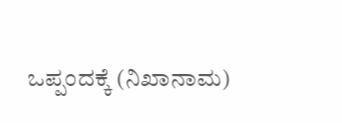ಒಪ್ಪಂದಕ್ಕೆ (ನಿಖಾನಾಮ)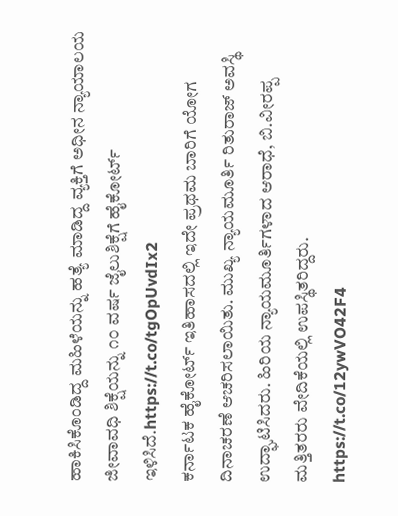ಹಾಕಿಸಿಕೊಂಡಿದ್ದ ಮಹಿಳೆಯನ್ನು ಹತ್ಯೆ ಮಾಡಿದ್ದ ವ್ಯಕ್ತಿಗೆ ಅಧೀನ ನ್ಯಾಯಾಲಯ ಜೀವಾವಧಿ ಶಿಕ್ಷೆಯನ್ನು ೧೦ ವರ್ಷ ಜೈಲುಶಿಕ್ಷೆಗೆ ಹೈಕೋರ್ಟ್ ಇಳಿಸಿದೆ.https://t.co/tgOpUvdIx2
ಕರ್ನಾಟಕ ಹೈಕೋರ್ಟ್ ಇತಿಹಾಸದಲ್ಲಿ ಇದೇ ಪ್ರಥಮ ಬಾರಿಗೆ ಯೋಗ ದಿನಾಚರಣೆ ಆಚರಿಸಲಾಯಿತು. ಮುಖ್ಯ ನ್ಯಾಯಮೂರ್ತಿ ರಿತುರಾಜ್ ಅವಸ್ಥಿ ಉದ್ಘಾಟಿಸಿದರು. ಹಿರಿಯ ನ್ಯಾಯಮೂರ್ತಿಗಳಾದ ಆರಾಧೆ, ಬಿ.ವೀರಪ್ಪ ಮತ್ತಿತರರು ವೇದಿಕೆಯಲ್ಲಿ ಉಪಸ್ಥಿತರಿದ್ದರು.
https://t.co/12ywVO42F4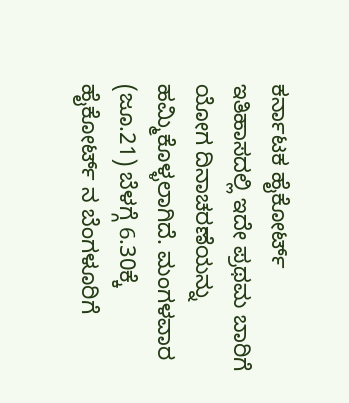ಕರ್ನಾಟಕ ಹೈಕೋರ್ಟ್ ಇತಿಹಾಸದಲ್ಲಿ ಇದೇ ಪ್ರಥಮ ಬಾರಿಗೆ ಯೋಗ ದಿನಾಚರಣೆಯನ್ನು ಹಮ್ಮಿಕೊಳ್ಳಲಾಗಿದೆ. ಮಂಗಳವಾರ (ಜೂ.21) ಬೆಳಗ್ಗೆ 6.30ಕ್ಕೆ ಹೈಕೋರ್ಟ್ ನ ಬೆಂಗಳೂರಿಗೆ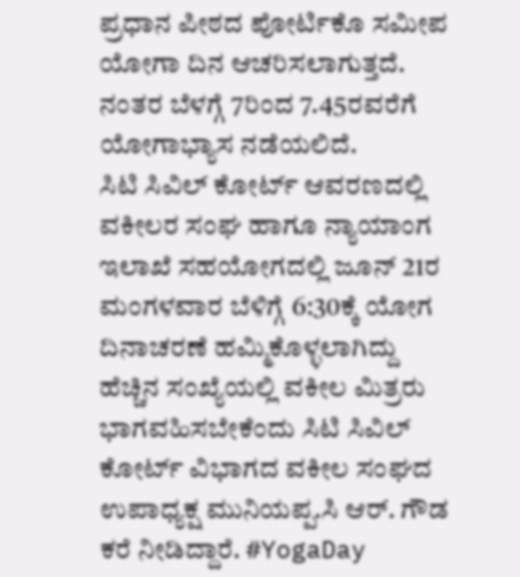ಪ್ರಧಾನ ಪೀಠದ ಪೋರ್ಟಿಕೊ ಸಮೀಪ ಯೋಗಾ ದಿನ ಆಚರಿಸಲಾಗುತ್ತದೆ. ನಂತರ ಬೆಳಗ್ಗೆ 7ರಿಂದ 7.45ರವರೆಗೆ ಯೋಗಾಭ್ಯಾಸ ನಡೆಯಲಿದೆ.
ಸಿಟಿ ಸಿವಿಲ್ ಕೋರ್ಟ್ ಆವರಣದಲ್ಲಿ ವಕೀಲರ ಸಂಘ ಹಾಗೂ ನ್ಯಾಯಾಂಗ ಇಲಾಖೆ ಸಹಯೋಗದಲ್ಲಿ ಜೂನ್ 21ರ ಮಂಗಳವಾರ ಬೆಳಿಗ್ಗೆ 6:30ಕ್ಕೆ ಯೋಗ ದಿನಾಚರಣೆ ಹಮ್ಮಿಕೊಳ್ಳಲಾಗಿದ್ದು ಹೆಚ್ಚಿನ ಸಂಖ್ಯೆಯಲ್ಲಿ ವಕೀಲ ಮಿತ್ರರು ಭಾಗವಹಿಸಬೇಕೆಂದು ಸಿಟಿ ಸಿವಿಲ್ ಕೋರ್ಟ್ ವಿಭಾಗದ ವಕೀಲ ಸಂಘದ ಉಪಾಧ್ಯಕ್ಷ ಮುನಿಯಪ್ಪ.ಸಿ ಆರ್. ಗೌಡ ಕರೆ ನೀಡಿದ್ದಾರೆ. #YogaDay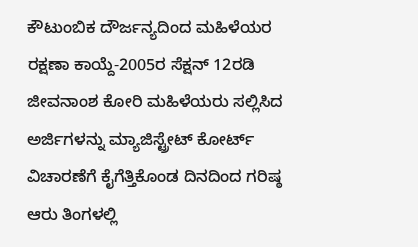ಕೌಟುಂಬಿಕ ದೌರ್ಜನ್ಯದಿಂದ ಮಹಿಳೆಯರ ರಕ್ಷಣಾ ಕಾಯ್ದೆ-2005ರ ಸೆಕ್ಷನ್ 12ರಡಿ ಜೀವನಾಂಶ ಕೋರಿ ಮಹಿಳೆಯರು ಸಲ್ಲಿಸಿದ ಅರ್ಜಿಗಳನ್ನು ಮ್ಯಾಜಿಸ್ಟ್ರೇಟ್ ಕೋರ್ಟ್
ವಿಚಾರಣೆಗೆ ಕೈಗೆತ್ತಿಕೊಂಡ ದಿನದಿಂದ ಗರಿಷ್ಠ ಆರು ತಿಂಗಳಲ್ಲಿ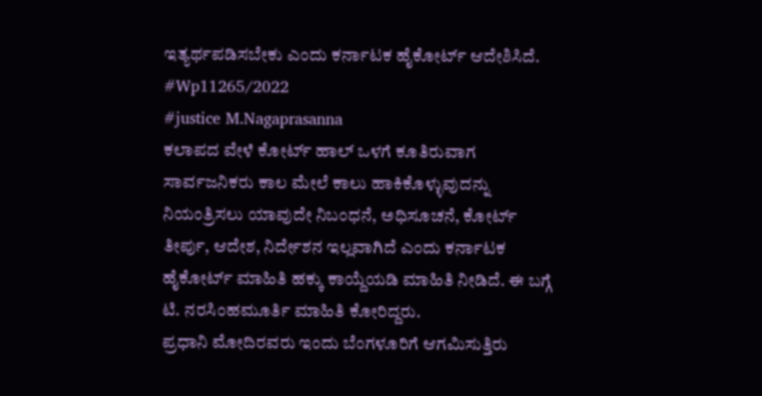ಇತ್ಯರ್ಥಪಡಿಸಬೇಕು ಎಂದು ಕರ್ನಾಟಕ ಹೈಕೋರ್ಟ್ ಆದೇಶಿಸಿದೆ.
#Wp11265/2022
#justice M.Nagaprasanna
ಕಲಾಪದ ವೇಳೆ ಕೋರ್ಟ್ ಹಾಲ್ ಒಳಗೆ ಕೂತಿರುವಾಗ ಸಾರ್ವಜನಿಕರು ಕಾಲ ಮೇಲೆ ಕಾಲು ಹಾಕಿಕೊಳ್ಳುವುದನ್ನು ನಿಯಂತ್ರಿಸಲು ಯಾವುದೇ ನಿಬಂಧನೆ, ಅಧಿಸೂಚನೆ, ಕೋರ್ಟ್ ತೀರ್ಪು, ಆದೇಶ, ನಿರ್ದೇಶನ ಇಲ್ಲವಾಗಿದೆ ಎಂದು ಕರ್ನಾಟಕ ಹೈಕೋರ್ಟ್ ಮಾಹಿತಿ ಹಕ್ಕು ಕಾಯ್ದೆಯಡಿ ಮಾಹಿತಿ ನೀಡಿದೆ. ಈ ಬಗ್ಗೆ ಟಿ. ನರಸಿಂಹಮೂರ್ತಿ ಮಾಹಿತಿ ಕೋರಿದ್ದರು.
ಪ್ರಧಾನಿ ಮೋದಿರವರು ಇಂದು ಬೆಂಗಳೂರಿಗೆ ಆಗಮಿಸುತ್ತಿರು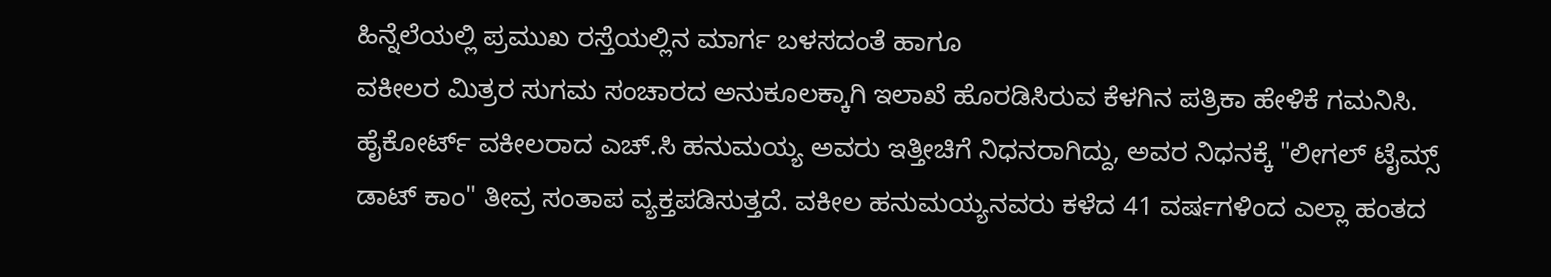ಹಿನ್ನೆಲೆಯಲ್ಲಿ ಪ್ರಮುಖ ರಸ್ತೆಯಲ್ಲಿನ ಮಾರ್ಗ ಬಳಸದಂತೆ ಹಾಗೂ
ವಕೀಲರ ಮಿತ್ರರ ಸುಗಮ ಸಂಚಾರದ ಅನುಕೂಲಕ್ಕಾಗಿ ಇಲಾಖೆ ಹೊರಡಿಸಿರುವ ಕೆಳಗಿನ ಪತ್ರಿಕಾ ಹೇಳಿಕೆ ಗಮನಿಸಿ.
ಹೈಕೋರ್ಟ್ ವಕೀಲರಾದ ಎಚ್.ಸಿ ಹನುಮಯ್ಯ ಅವರು ಇತ್ತೀಚಿಗೆ ನಿಧನರಾಗಿದ್ದು, ಅವರ ನಿಧನಕ್ಕೆ "ಲೀಗಲ್ ಟೈಮ್ಸ್ ಡಾಟ್ ಕಾಂ" ತೀವ್ರ ಸಂತಾಪ ವ್ಯಕ್ತಪಡಿಸುತ್ತದೆ. ವಕೀಲ ಹನುಮಯ್ಯನವರು ಕಳೆದ 41 ವರ್ಷಗಳಿಂದ ಎಲ್ಲಾ ಹಂತದ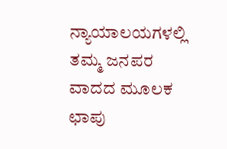ನ್ಯಾಯಾಲಯಗಳಲ್ಲಿ ತಮ್ಮ ಜನಪರ ವಾದದ ಮೂಲಕ ಛಾಪು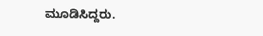ಮೂಡಿಸಿದ್ದರು.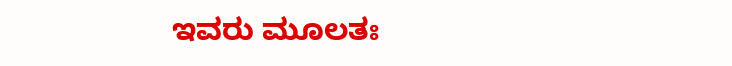ಇವರು ಮೂಲತಃ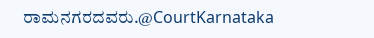ರಾಮನಗರದವರು.@CourtKarnataka